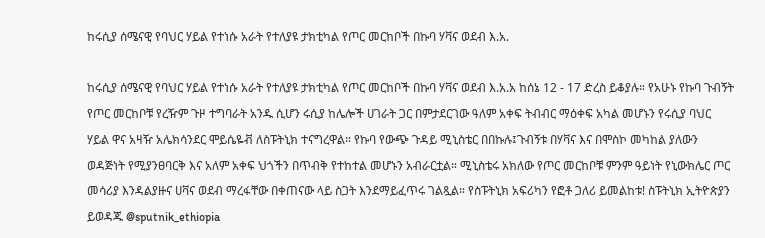ከሩሲያ ሰሜናዊ የባህር ሃይል የተነሱ አራት የተለያዩ ታክቲካል የጦር መርከቦች በኩባ ሃቫና ወደብ እ.አ.

ከሩሲያ ሰሜናዊ የባህር ሃይል የተነሱ አራት የተለያዩ ታክቲካል የጦር መርከቦች በኩባ ሃቫና ወደብ እ.አ.አ ከሰኔ 12 - 17 ድረስ ይቆያሉ። የአሁኑ የኩባ ጉብኝት የጦር መርከቦቹ የረዥም ጉዞ ተግባራት አንዱ ሲሆን ሩሲያ ከሌሎች ሀገራት ጋር በምታደርገው ዓለም አቀፍ ትብብር ማዕቀፍ አካል መሆኑን የሩሲያ ባህር ሃይል ዋና አዛዥ አሌክሳንደር ሞይሴዬቭ ለስፑትኒክ ተናግረዋል። የኩባ የውጭ ጉዳይ ሚኒስቴር በበኩሉ፤ጉብኝቱ በሃቫና እና በሞስኮ መካከል ያለውን ወዳጅነት የሚያንፀባርቅ እና አለም አቀፍ ህጎችን በጥብቅ የተከተል መሆኑን አብራርቷል። ሚኒስቴሩ አክለው የጦር መርከቦቹ ምንም ዓይነት የኒውክሌር ጦር መሳሪያ እንዳልያዙና ሀቫና ወደብ ማረፋቸው በቀጠናው ላይ ስጋት እንደማይፈጥሩ ገልጿል። የስፑትኒክ አፍሪካን የፎቶ ጋለሪ ይመልከቱ! ስፑትኒክ ኢትዮጵያን ይወዳጁ @sputnik_ethiopia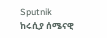Sputnik
ከሩሲያ ሰሜናዊ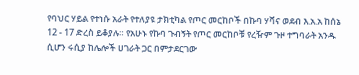የባህር ሃይል የተነሱ አራት የተለያዩ ታክቲካል የጦር መርከቦች በኩባ ሃቫና ወደብ እ.አ.አ ከሰኔ 12 - 17 ድረስ ይቆያሉ። የአሁኑ የኩባ ጉብኝት የጦር መርከቦቹ የረዥም ጉዞ ተግባራት አንዱ ሲሆን ሩሲያ ከሌሎች ሀገራት ጋር በምታደርገው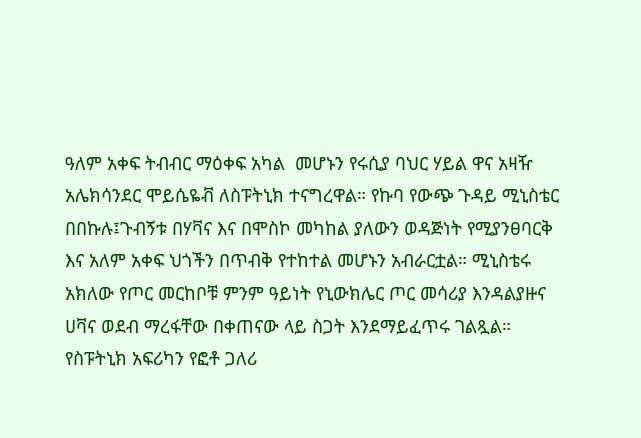ዓለም አቀፍ ትብብር ማዕቀፍ አካል  መሆኑን የሩሲያ ባህር ሃይል ዋና አዛዥ አሌክሳንደር ሞይሴዬቭ ለስፑትኒክ ተናግረዋል። የኩባ የውጭ ጉዳይ ሚኒስቴር በበኩሉ፤ጉብኝቱ በሃቫና እና በሞስኮ መካከል ያለውን ወዳጅነት የሚያንፀባርቅ እና አለም አቀፍ ህጎችን በጥብቅ የተከተል መሆኑን አብራርቷል። ሚኒስቴሩ አክለው የጦር መርከቦቹ ምንም ዓይነት የኒውክሌር ጦር መሳሪያ እንዳልያዙና ሀቫና ወደብ ማረፋቸው በቀጠናው ላይ ስጋት እንደማይፈጥሩ ገልጿል። የስፑትኒክ አፍሪካን የፎቶ ጋለሪ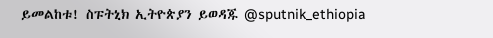ይመልከቱ! ስፑትኒክ ኢትዮጵያን ይወዳጁ @sputnik_ethiopia